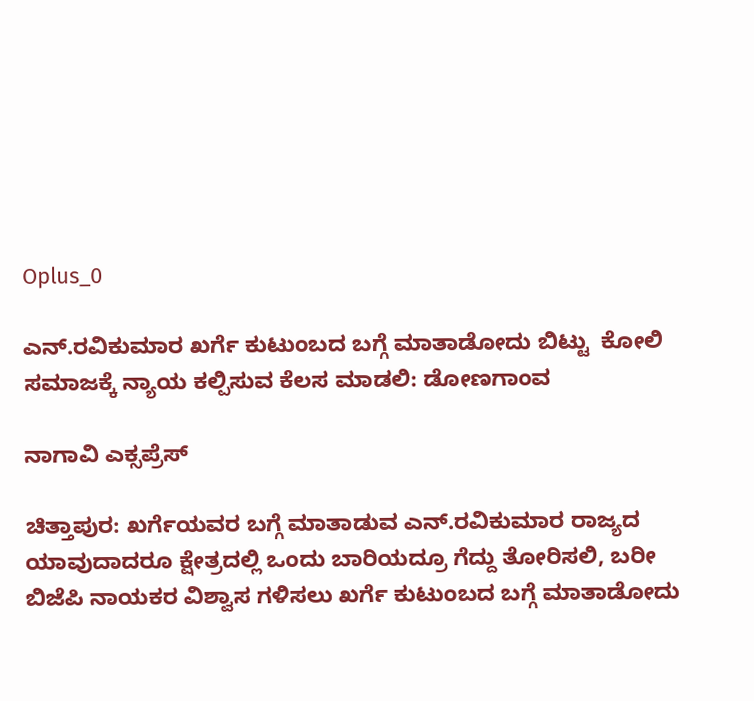Oplus_0

ಎನ್.ರವಿಕುಮಾರ ಖರ್ಗೆ ಕುಟುಂಬದ ಬಗ್ಗೆ ಮಾತಾಡೋದು ಬಿಟ್ಟು  ಕೋಲಿ ಸಮಾಜಕ್ಕೆ ನ್ಯಾಯ ಕಲ್ಪಿಸುವ ಕೆಲಸ ಮಾಡಲಿ: ಡೋಣಗಾಂವ

ನಾಗಾವಿ ಎಕ್ಸಪ್ರೆಸ್

ಚಿತ್ತಾಪುರ: ಖರ್ಗೆಯವರ ಬಗ್ಗೆ ಮಾತಾಡುವ ಎನ್.ರವಿಕುಮಾರ ರಾಜ್ಯದ ಯಾವುದಾದರೂ ಕ್ಷೇತ್ರದಲ್ಲಿ ಒಂದು ಬಾರಿಯದ್ರೂ ಗೆದ್ದು ತೋರಿಸಲಿ, ಬರೀ ಬಿಜೆಪಿ ನಾಯಕರ ವಿಶ್ವಾಸ ಗಳಿಸಲು ಖರ್ಗೆ ಕುಟುಂಬದ ಬಗ್ಗೆ ಮಾತಾಡೋದು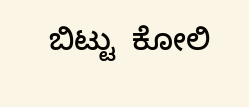ಬಿಟ್ಟು  ಕೋಲಿ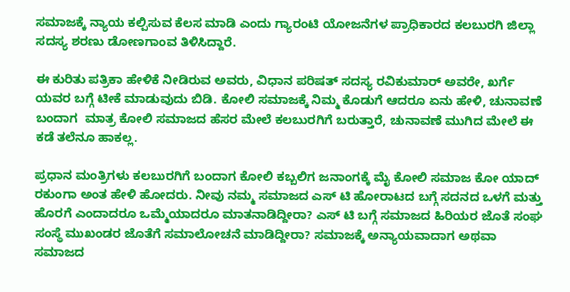ಸಮಾಜಕ್ಕೆ ನ್ಯಾಯ ಕಲ್ಪಿಸುವ ಕೆಲಸ ಮಾಡಿ ಎಂದು ಗ್ಯಾರಂಟಿ ಯೋಜನೆಗಳ ಪ್ರಾಧಿಕಾರದ ಕಲಬುರಗಿ ಜಿಲ್ಲಾ ಸದಸ್ಯ ಶರಣು ಡೋಣಗಾಂವ ತಿಳಿಸಿದ್ದಾರೆ.

ಈ ಕುರಿತು ಪತ್ರಿಕಾ ಹೇಳಿಕೆ ನೀಡಿರುವ ಅವರು, ವಿಧಾನ ಪರಿಷತ್ ಸದಸ್ಯ ರವಿಕುಮಾರ್ ಅವರೇ, ಖರ್ಗೆ ಯವರ ಬಗ್ಗೆ ಟೀಕೆ ಮಾಡುವುದು ಬಿಡಿ. ಕೋಲಿ ಸಮಾಜಕ್ಕೆ ನಿಮ್ಮ ಕೊಡುಗೆ ಆದರೂ ಏನು ಹೇಳಿ, ಚುನಾವಣೆ ಬಂದಾಗ  ಮಾತ್ರ ಕೋಲಿ ಸಮಾಜದ ಹೆಸರ ಮೇಲೆ ಕಲಬುರಗಿಗೆ ಬರುತ್ತಾರೆ, ಚುನಾವಣೆ ಮುಗಿದ ಮೇಲೆ ಈ ಕಡೆ ತಲೆನೂ ಹಾಕಲ್ಲ.

ಪ್ರಧಾನ ಮಂತ್ರಿಗಳು ಕಲಬುರಗಿಗೆ ಬಂದಾಗ ಕೋಲಿ ಕಬ್ಬಲಿಗ ಜನಾಂಗಕ್ಕೆ ಮೈ ಕೋಲಿ ಸಮಾಜ ಕೋ ಯಾದ್ ರಕುಂಗಾ ಅಂತ ಹೇಳಿ ಹೋದರು. ನೀವು ನಮ್ಮ ಸಮಾಜದ ಎಸ್ ಟಿ ಹೋರಾಟದ ಬಗ್ಗೆ ಸದನದ ಒಳಗೆ ಮತ್ತು ಹೊರಗೆ ಎಂದಾದರೂ ಒಮ್ಮೆಯಾದರೂ ಮಾತನಾಡಿದ್ದೀರಾ? ಎಸ್ ಟಿ ಬಗ್ಗೆ ಸಮಾಜದ ಹಿರಿಯರ ಜೊತೆ ಸಂಘ ಸಂಸ್ಥೆ ಮುಖಂಡರ ಜೊತೆಗೆ ಸಮಾಲೋಚನೆ ಮಾಡಿದ್ದೀರಾ? ಸಮಾಜಕ್ಕೆ ಅನ್ಯಾಯವಾದಾಗ ಅಥವಾ ಸಮಾಜದ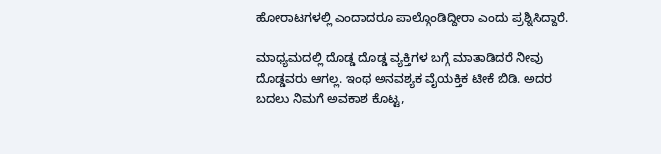ಹೋರಾಟಗಳಲ್ಲಿ ಎಂದಾದರೂ ಪಾಲ್ಗೊಂಡಿದ್ದೀರಾ ಎಂದು ಪ್ರಶ್ನಿಸಿದ್ದಾರೆ.

ಮಾಧ್ಯಮದಲ್ಲಿ ದೊಡ್ಡ ದೊಡ್ಡ ವ್ಯಕ್ತಿಗಳ ಬಗ್ಗೆ ಮಾತಾಡಿದರೆ ನೀವು ದೊಡ್ಡವರು ಆಗಲ್ಲ. ಇಂಥ ಅನವಶ್ಯಕ ವೈಯಕ್ತಿಕ ಟೀಕೆ ಬಿಡಿ. ಅದರ ಬದಲು ನಿಮಗೆ ಅವಕಾಶ ಕೊಟ್ಟ,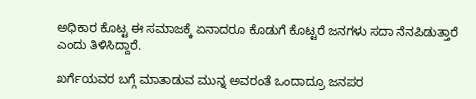ಅಧಿಕಾರ ಕೊಟ್ಟ ಈ ಸಮಾಜಕ್ಕೆ ಏನಾದರೂ ಕೊಡುಗೆ ಕೊಟ್ಟರೆ ಜನಗಳು ಸದಾ ನೆನಪಿಡುತ್ತಾರೆ ಎಂದು ತಿಳಿಸಿದ್ದಾರೆ.

ಖರ್ಗೆಯವರ ಬಗ್ಗೆ ಮಾತಾಡುವ ಮುನ್ನ ಅವರಂತೆ ಒಂದಾದ್ರೂ ಜನಪರ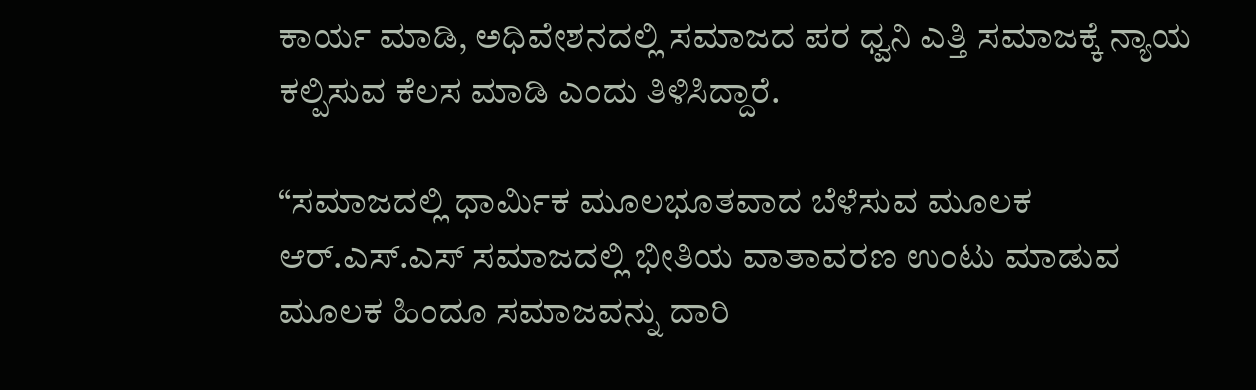ಕಾರ್ಯ ಮಾಡಿ, ಅಧಿವೇಶನದಲ್ಲಿ ಸಮಾಜದ ಪರ ಧ್ವನಿ ಎತ್ತಿ ಸಮಾಜಕ್ಕೆ ನ್ಯಾಯ ಕಲ್ಪಿಸುವ ಕೆಲಸ ಮಾಡಿ ಎಂದು ತಿಳಿಸಿದ್ದಾರೆ.

“ಸಮಾಜದಲ್ಲಿ ಧಾರ್ಮಿಕ ಮೂಲಭೂತವಾದ ಬೆಳೆಸುವ ಮೂಲಕ ಆರ್.ಎಸ್.ಎಸ್ ಸಮಾಜದಲ್ಲಿ ಭೀತಿಯ ವಾತಾವರಣ ಉಂಟು ಮಾಡುವ ಮೂಲಕ ಹಿಂದೂ ಸಮಾಜವನ್ನು ದಾರಿ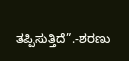ತಪ್ಪಿಸುತ್ತಿದೆ”.-ಶರಣು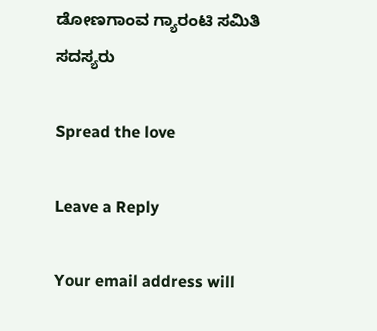ಡೋಣಗಾಂವ ಗ್ಯಾರಂಟಿ ಸಮಿತಿ ಸದಸ್ಯರು

Spread the love

Leave a Reply

Your email address will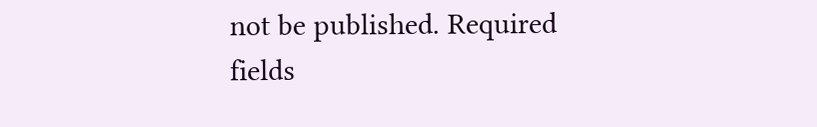not be published. Required fields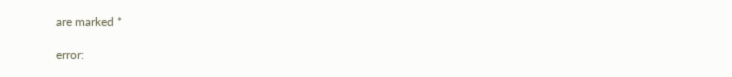are marked *

error: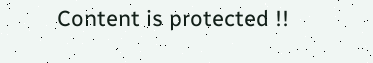Content is protected !!